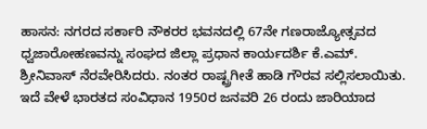ಹಾಸನ: ನಗರದ ಸರ್ಕಾರಿ ನೌಕರರ ಭವನದಲ್ಲಿ 67ನೇ ಗಣರಾಜ್ಯೋತ್ಸವದ ಧ್ವಜಾರೋಹಣವನ್ನು ಸಂಘದ ಜಿಲ್ಲಾ ಪ್ರಧಾನ ಕಾರ್ಯದರ್ಶಿ ಕೆ.ಎಮ್. ಶ್ರೀನಿವಾಸ್ ನೆರವೇರಿಸಿದರು. ನಂತರ ರಾಷ್ಟ್ರಗೀತೆ ಹಾಡಿ ಗೌರವ ಸಲ್ಲಿಸಲಾಯಿತು. ಇದೆ ವೇಳೆ ಭಾರತದ ಸಂವಿಧಾನ 1950ರ ಜನವರಿ 26 ರಂದು ಜಾರಿಯಾದ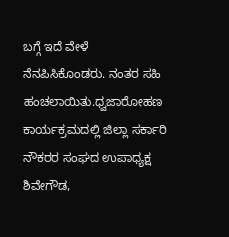ಬಗ್ಗೆ ಇದೆ ವೇಳೆ ನೆನಪಿಸಿಕೊಂಡರು. ನಂತರ ಸಹಿ ಹಂಚಲಾಯಿತು.ಧ್ವಜಾರೋಹಣ ಕಾರ್ಯಕ್ರಮದಲ್ಲಿ ಜಿಲ್ಲಾ ಸರ್ಕಾರಿ ನೌಕರರ ಸಂಘದ ಉಪಾಧ್ಯಕ್ಷ ಶಿವೇಗೌಡ,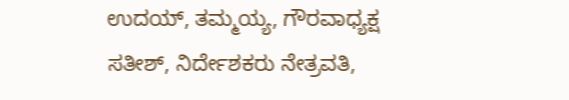ಉದಯ್, ತಮ್ಮಯ್ಯ, ಗೌರವಾಧ್ಯಕ್ಷ ಸತೀಶ್, ನಿರ್ದೇಶಕರು ನೇತ್ರವತಿ,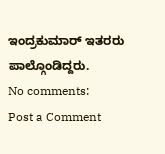ಇಂದ್ರಕುಮಾರ್ ಇತರರು ಪಾಲ್ಗೊಂಡಿದ್ದರು.
No comments:
Post a Comment